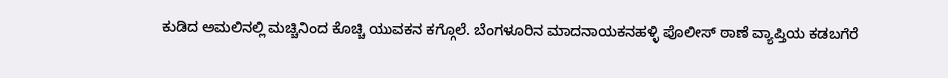ಕುಡಿದ ಅಮಲಿನಲ್ಲಿ ಮಚ್ಚಿನಿಂದ ಕೊಚ್ಚಿ ಯುವಕನ ಕಗ್ಗೊಲೆ. ಬೆಂಗಳೂರಿನ ಮಾದನಾಯಕನಹಳ್ಳಿ ಪೊಲೀಸ್ ಠಾಣೆ ವ್ಯಾಪ್ತಿಯ ಕಡಬಗೆರೆ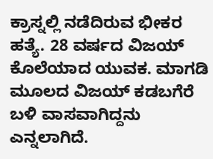ಕ್ರಾಸ್ನಲ್ಲಿ ನಡೆದಿರುವ ಭೀಕರ ಹತ್ಯೆ. 28 ವರ್ಷದ ವಿಜಯ್ ಕೊಲೆಯಾದ ಯುವಕ. ಮಾಗಡಿ ಮೂಲದ ವಿಜಯ್ ಕಡಬಗೆರೆ ಬಳಿ ವಾಸವಾಗಿದ್ದನು ಎನ್ನಲಾಗಿದೆ.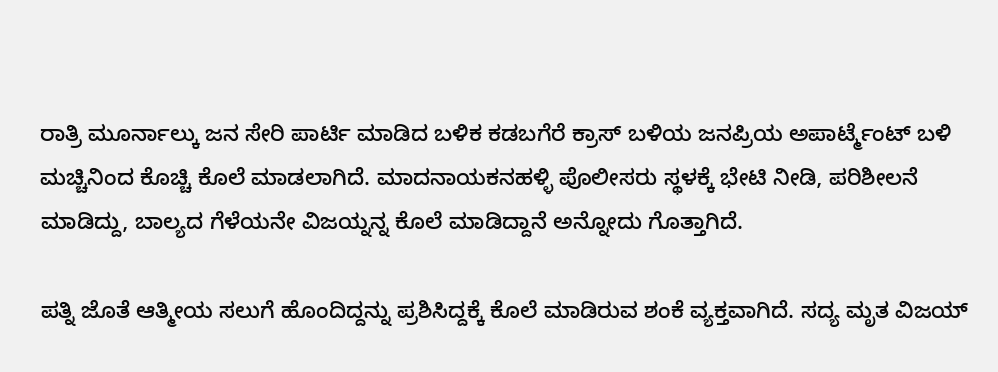ರಾತ್ರಿ ಮೂರ್ನಾಲ್ಕು ಜನ ಸೇರಿ ಪಾರ್ಟಿ ಮಾಡಿದ ಬಳಿಕ ಕಡಬಗೆರೆ ಕ್ರಾಸ್ ಬಳಿಯ ಜನಪ್ರಿಯ ಅಪಾರ್ಟ್ಮೆಂಟ್ ಬಳಿ ಮಚ್ಚಿನಿಂದ ಕೊಚ್ಚಿ ಕೊಲೆ ಮಾಡಲಾಗಿದೆ. ಮಾದನಾಯಕನಹಳ್ಳಿ ಪೊಲೀಸರು ಸ್ಥಳಕ್ಕೆ ಭೇಟಿ ನೀಡಿ, ಪರಿಶೀಲನೆ ಮಾಡಿದ್ದು, ಬಾಲ್ಯದ ಗೆಳೆಯನೇ ವಿಜಯ್ನನ್ನ ಕೊಲೆ ಮಾಡಿದ್ದಾನೆ ಅನ್ನೋದು ಗೊತ್ತಾಗಿದೆ.

ಪತ್ನಿ ಜೊತೆ ಆತ್ಮೀಯ ಸಲುಗೆ ಹೊಂದಿದ್ದನ್ನು ಪ್ರಶಿಸಿದ್ದಕ್ಕೆ ಕೊಲೆ ಮಾಡಿರುವ ಶಂಕೆ ವ್ಯಕ್ತವಾಗಿದೆ. ಸದ್ಯ ಮೃತ ವಿಜಯ್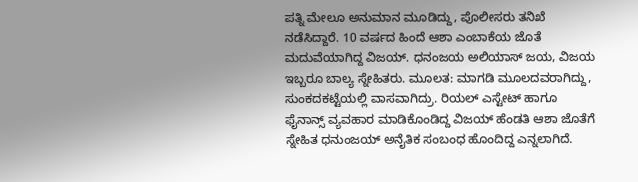ಪತ್ನಿ ಮೇಲೂ ಅನುಮಾನ ಮೂಡಿದ್ದು, ಪೊಲೀಸರು ತನಿಖೆ ನಡೆಸಿದ್ದಾರೆ. 10 ವರ್ಷದ ಹಿಂದೆ ಆಶಾ ಎಂಬಾಕೆಯ ಜೊತೆ ಮದುವೆಯಾಗಿದ್ದ ವಿಜಯ್. ಧನಂಜಯ ಅಲಿಯಾಸ್ ಜಯ, ವಿಜಯ ಇಬ್ಬರೂ ಬಾಲ್ಯ ಸ್ನೇಹಿತರು. ಮೂಲತ: ಮಾಗಡಿ ಮೂಲದವರಾಗಿದ್ದು, ಸುಂಕದಕಟ್ಟೆಯಲ್ಲಿ ವಾಸವಾಗಿದ್ರು. ರಿಯಲ್ ಎಸ್ಟೇಟ್ ಹಾಗೂ ಫೈನಾನ್ಸ್ ವ್ಯವಹಾರ ಮಾಡಿಕೊಂಡಿದ್ದ ವಿಜಯ್ ಹೆಂಡತಿ ಆಶಾ ಜೊತೆಗೆ ಸ್ನೇಹಿತ ಧನುಂಜಯ್ ಅನೈತಿಕ ಸಂಬಂಧ ಹೊಂದಿದ್ದ ಎನ್ನಲಾಗಿದೆ.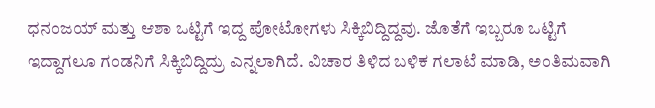ಧನಂಜಯ್ ಮತ್ತು ಆಶಾ ಒಟ್ಟಿಗೆ ಇದ್ದ ಪೋಟೋಗಳು ಸಿಕ್ಕಿಬಿದ್ದಿದ್ದವು. ಜೊತೆಗೆ ಇಬ್ಬರೂ ಒಟ್ಟಿಗೆ ಇದ್ದಾಗಲೂ ಗಂಡನಿಗೆ ಸಿಕ್ಕಿಬಿದ್ದಿದ್ರು ಎನ್ನಲಾಗಿದೆ. ವಿಚಾರ ತಿಳಿದ ಬಳಿಕ ಗಲಾಟೆ ಮಾಡಿ, ಅಂತಿಮವಾಗಿ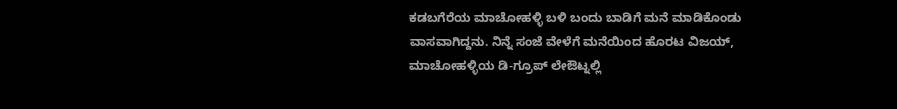ಕಡಬಗೆರೆಯ ಮಾಚೋಹಳ್ಳಿ ಬಳಿ ಬಂದು ಬಾಡಿಗೆ ಮನೆ ಮಾಡಿಕೊಂಡು ವಾಸವಾಗಿದ್ದನು. ನಿನ್ನೆ ಸಂಜೆ ವೇಳೆಗೆ ಮನೆಯಿಂದ ಹೊರಟ ವಿಜಯ್, ಮಾಚೋಹಳ್ಳಿಯ ಡಿ-ಗ್ರೂಪ್ ಲೇಔಟ್ನಲ್ಲಿ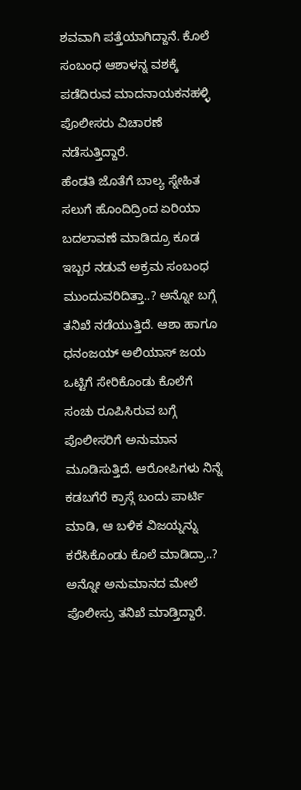ಶವವಾಗಿ ಪತ್ತೆಯಾಗಿದ್ದಾನೆ. ಕೊಲೆ ಸಂಬಂಧ ಆಶಾಳನ್ನ ವಶಕ್ಕೆ ಪಡೆದಿರುವ ಮಾದನಾಯಕನಹಳ್ಳಿ ಪೊಲೀಸರು ವಿಚಾರಣೆ ನಡೆಸುತ್ತಿದ್ದಾರೆ.
ಹೆಂಡತಿ ಜೊತೆಗೆ ಬಾಲ್ಯ ಸ್ನೇಹಿತ ಸಲುಗೆ ಹೊಂದಿದ್ರಿಂದ ಏರಿಯಾ ಬದಲಾವಣೆ ಮಾಡಿದ್ರೂ ಕೂಡ ಇಬ್ಬರ ನಡುವೆ ಅಕ್ರಮ ಸಂಬಂಧ ಮುಂದುವರಿದಿತ್ತಾ..? ಅನ್ನೋ ಬಗ್ಗೆ ತನಿಖೆ ನಡೆಯುತ್ತಿದೆ. ಆಶಾ ಹಾಗೂ ಧನಂಜಯ್ ಅಲಿಯಾಸ್ ಜಯ ಒಟ್ಟಿಗೆ ಸೇರಿಕೊಂಡು ಕೊಲೆಗೆ ಸಂಚು ರೂಪಿಸಿರುವ ಬಗ್ಗೆ ಪೊಲೀಸರಿಗೆ ಅನುಮಾನ ಮೂಡಿಸುತ್ತಿದೆ. ಆರೋಪಿಗಳು ನಿನ್ನೆ ಕಡಬಗೆರೆ ಕ್ರಾಸ್ಗೆ ಬಂದು ಪಾರ್ಟಿ ಮಾಡಿ, ಆ ಬಳಿಕ ವಿಜಯ್ನನ್ನು ಕರೆಸಿಕೊಂಡು ಕೊಲೆ ಮಾಡಿದ್ರಾ..? ಅನ್ನೋ ಅನುಮಾನದ ಮೇಲೆ ಪೊಲೀಸ್ರು ತನಿಖೆ ಮಾಡ್ತಿದ್ದಾರೆ.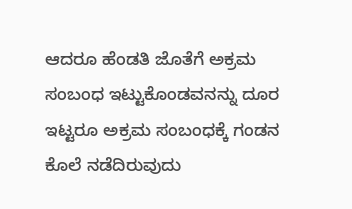ಆದರೂ ಹೆಂಡತಿ ಜೊತೆಗೆ ಅಕ್ರಮ ಸಂಬಂಧ ಇಟ್ಟುಕೊಂಡವನನ್ನು ದೂರ ಇಟ್ಟರೂ ಅಕ್ರಮ ಸಂಬಂಧಕ್ಕೆ ಗಂಡನ ಕೊಲೆ ನಡೆದಿರುವುದು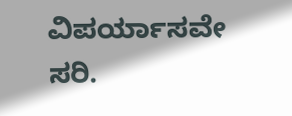ವಿಪರ್ಯಾಸವೇ ಸರಿ.